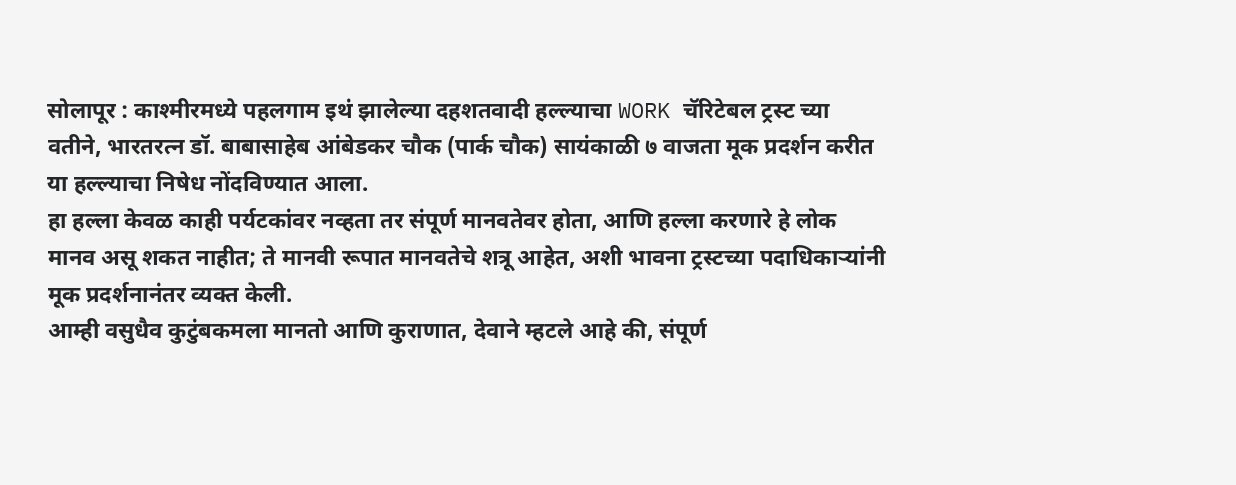सोलापूर : काश्मीरमध्ये पहलगाम इथं झालेल्या दहशतवादी हल्ल्याचा WORK चॅरिटेबल ट्रस्ट च्या वतीने, भारतरत्न डॉ. बाबासाहेब आंबेडकर चौक (पार्क चौक) सायंकाळी ७ वाजता मूक प्रदर्शन करीत या हल्ल्याचा निषेध नोंदविण्यात आला.
हा हल्ला केवळ काही पर्यटकांवर नव्हता तर संपूर्ण मानवतेवर होता, आणि हल्ला करणारे हे लोक मानव असू शकत नाहीत; ते मानवी रूपात मानवतेचे शत्रू आहेत, अशी भावना ट्रस्टच्या पदाधिकाऱ्यांनी मूक प्रदर्शनानंतर व्यक्त केली.
आम्ही वसुधैव कुटुंबकमला मानतो आणि कुराणात, देवाने म्हटले आहे की, संपूर्ण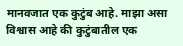मानवजात एक कुटुंब आहे. माझा असा विश्वास आहे की कुटुंबातील एक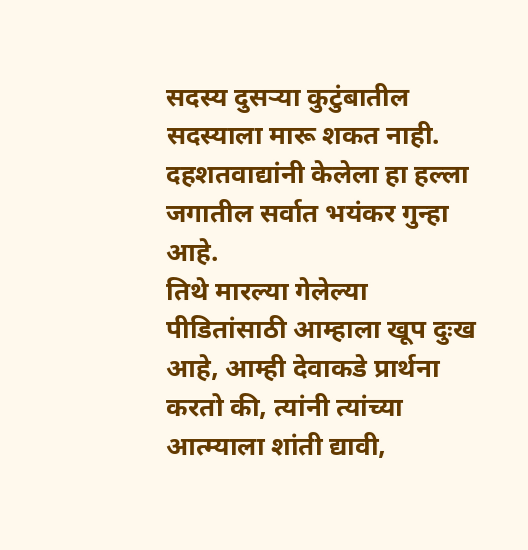सदस्य दुसऱ्या कुटुंबातील सदस्याला मारू शकत नाही. दहशतवाद्यांनी केलेला हा हल्ला जगातील सर्वात भयंकर गुन्हा आहे.
तिथे मारल्या गेलेल्या पीडितांसाठी आम्हाला खूप दुःख आहे, आम्ही देवाकडे प्रार्थना करतो की, त्यांनी त्यांच्या आत्म्याला शांती द्यावी,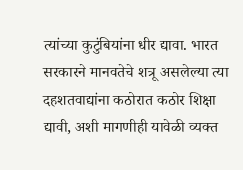त्यांच्या कुटुंबियांना धीर द्यावा. भारत सरकारने मानवतेचे शत्रू असलेल्या त्या दहशतवाद्यांना कठोरात कठोर शिक्षा द्यावी, अशी मागणीही यावेळी व्यक्त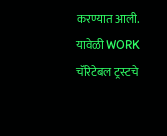करण्यात आली.
यावेळी WORK चॅरिटेबल ट्रस्टचे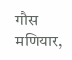गौस मणियार,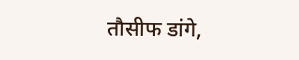तौसीफ डांगे,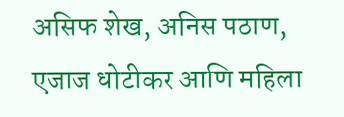असिफ शेख, अनिस पठाण, एजाज धोटीकर आणि महिला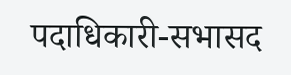पदाधिकारी-सभासद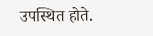उपस्थित होते.